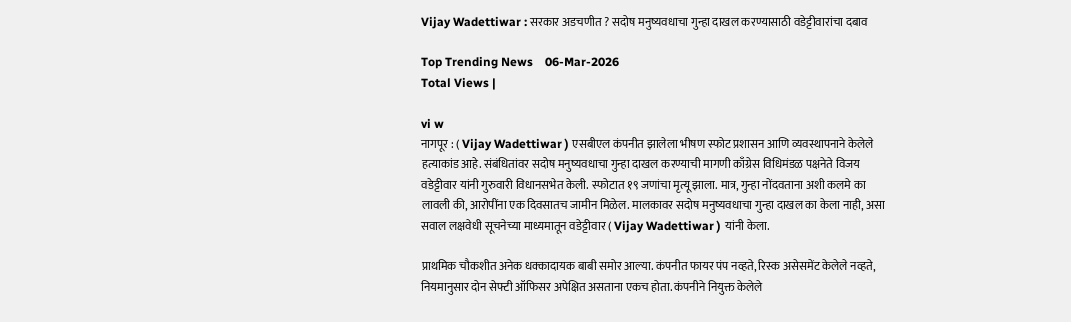Vijay Wadettiwar : सरकार अडचणीत ? सदोष मनुष्यवधाचा गुन्हा दाखल करण्यासाठी वडेट्टीवारांचा दबाव

Top Trending News    06-Mar-2026
Total Views |

vi w
नागपूर : ( Vijay Wadettiwar ) एसबीएल कंपनीत झालेला भीषण स्फोट प्रशासन आणि व्यवस्थापनाने केलेले हत्याकांड आहे. संबंधितांवर सदोष मनुष्यवधाचा गुन्हा दाखल करण्याची मागणी काँग्रेस विधिमंडळ पक्षनेते विजय वडेट्टीवार यांनी गुरुवारी विधानसभेत केली. स्फोटात १९ जणांचा मृत्यू झाला. मात्र, गुन्हा नोंदवताना अशी कलमे का लावली की, आरोपींना एक दिवसातच जामीन मिळेल. मालकावर सदोष मनुष्यवधाचा गुन्हा दाखल का केला नाही, असा सवाल लक्षवेधी सूचनेच्या माध्यमातून वडेट्टीवार ( Vijay Wadettiwar ) यांनी केला.

प्राथमिक चौकशीत अनेक धक्कादायक बाबी समोर आल्या. कंपनीत फायर पंप नव्हते, रिस्क असेसमेंट केलेले नव्हते, नियमानुसार दोन सेफ्टी ऑफिसर अपेक्षित असताना एकच होता. कंपनीने नियुक्त केलेले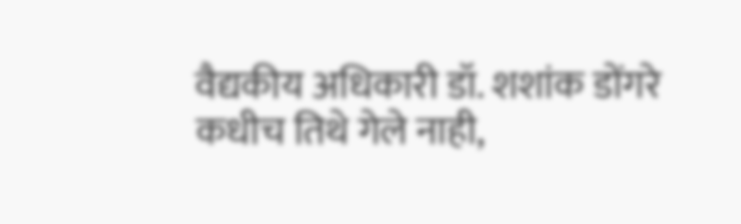वैद्यकीय अधिकारी डॉ. शशांक डोंगरे कधीच तिथे गेले नाही,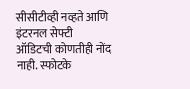सीसीटीव्ही नव्हते आणि इंटरनल सेफ्टी ऑडिटची कोणतीही नोंद नाही. स्फोटके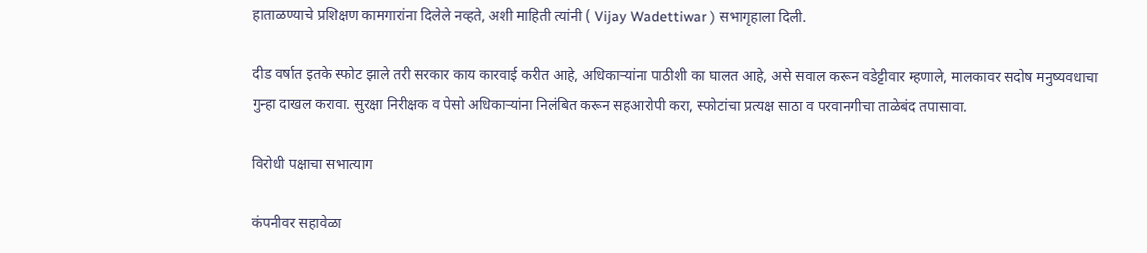हाताळण्याचे प्रशिक्षण कामगारांना दिलेले नव्हते, अशी माहिती त्यांनी ( Vijay Wadettiwar ) सभागृहाला दिली.

दीड वर्षात इतके स्फोट झाले तरी सरकार काय कारवाई करीत आहे, अधिकाऱ्यांना पाठीशी का घालत आहे, असे सवाल करून वडेट्टीवार म्हणाले, मालकावर सदोष मनुष्यवधाचा गुन्हा दाखल करावा. सुरक्षा निरीक्षक व पेसो अधिकाऱ्यांना निलंबित करून सहआरोपी करा, स्फोटांचा प्रत्यक्ष साठा व परवानगीचा ताळेबंद तपासावा.

विरोधी पक्षाचा सभात्याग

कंपनीवर सहावेळा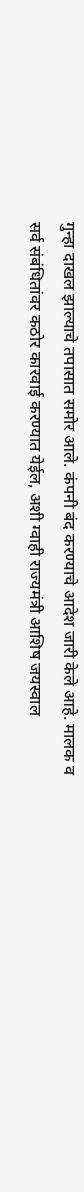गुन्हा दाखल झाल्याचे तपासात समोर आले. कंपनी बंद करण्याचे आदेश जारी केले आहे. मालक व सर्व संबंधितांवर कठोर कारवाई करण्यात येईल, अशी ग्वाही राज्यमंत्री आशिष जयस्वाल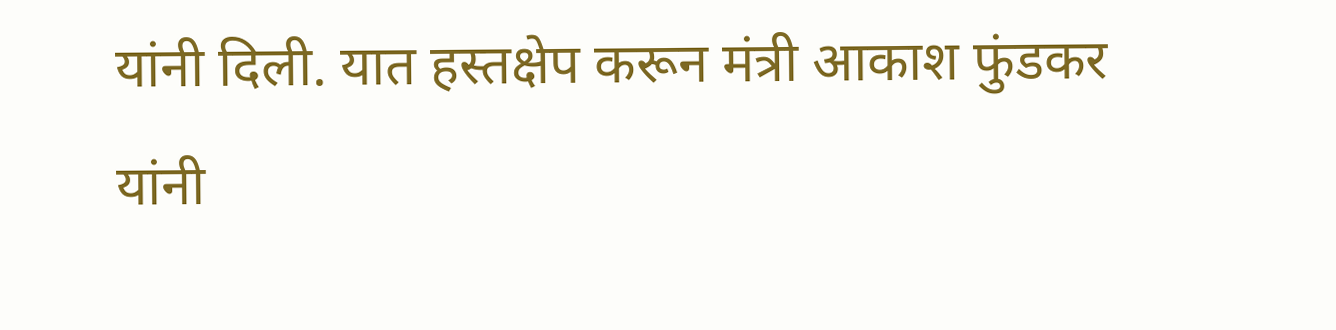यांनी दिली. यात हस्तक्षेप करून मंत्री आकाश फुंडकर यांनी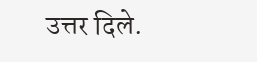उत्तर दिले.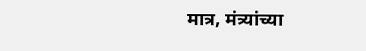मात्र, मंत्र्यांच्या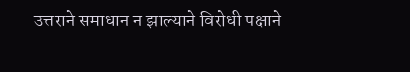उत्तराने समाधान न झाल्याने विरोधी पक्षाने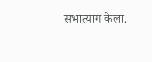सभात्याग केला.